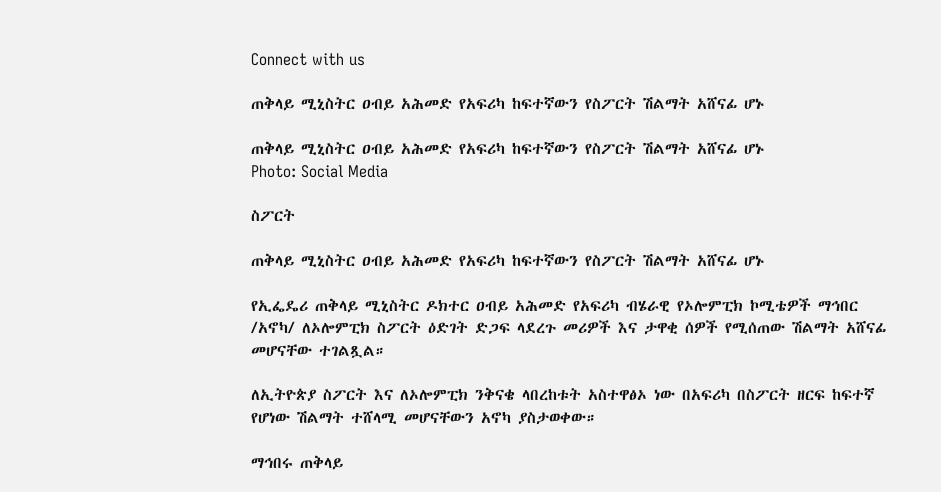Connect with us

ጠቅላይ ሚኒስትር ዐብይ አሕመድ የአፍሪካ ከፍተኛውን የስፖርት ሽልማት አሸናፊ ሆኑ

ጠቅላይ ሚኒስትር ዐብይ አሕመድ የአፍሪካ ከፍተኛውን የስፖርት ሽልማት አሸናፊ ሆኑ
Photo: Social Media

ስፖርት

ጠቅላይ ሚኒስትር ዐብይ አሕመድ የአፍሪካ ከፍተኛውን የስፖርት ሽልማት አሸናፊ ሆኑ

የኢፌዴሪ ጠቅላይ ሚኒስትር ዶክተር ዐብይ አሕመድ የአፍሪካ ብሄራዊ የኦሎምፒክ ኮሚቴዎች ማኅበር /አኖካ/ ለኦሎምፒክ ስፖርት ዕድገት ድጋፍ ላደረጉ መሪዎች እና ታዋቂ ሰዎች የሚሰጠው ሽልማት አሸናፊ መሆናቸው ተገልጿል።

ለኢትዮጵያ ስፖርት እና ለኦሎምፒክ ንቅናቄ ላበረከቱት አስተዋፅኦ ነው በአፍሪካ በስፖርት ዘርፍ ከፍተኛ የሆነው ሽልማት ተሸላሚ መሆናቸውን አኖካ ያስታወቀው።

ማኅበሩ ጠቅላይ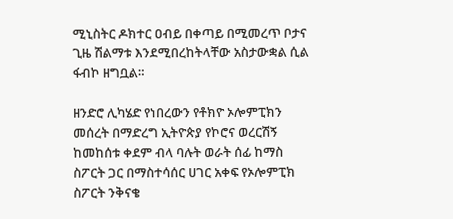ሚኒስትር ዶክተር ዐብይ በቀጣይ በሚመረጥ ቦታና ጊዜ ሽልማቱ እንደሚበረከትላቸው አስታውቋል ሲል ፋብኮ ዘግቧል።

ዘንድሮ ሊካሄድ የነበረውን የቶክዮ ኦሎምፒክን መሰረት በማድረግ ኢትዮጵያ የኮሮና ወረርሽኝ ከመከሰቱ ቀደም ብላ ባሉት ወራት ሰፊ ከማስ ስፖርት ጋር በማስተሳሰር ሀገር አቀፍ የኦሎምፒክ ስፖርት ንቅናቄ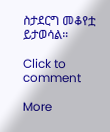ስታደርግ መቆየቷ ይታወሳል።

Click to comment

More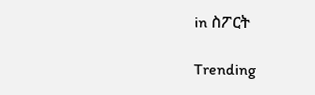in ስፖርት

Trending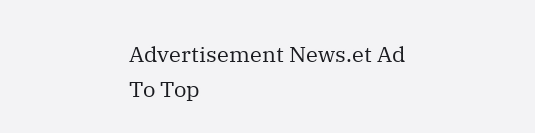Advertisement News.et Ad
To Top